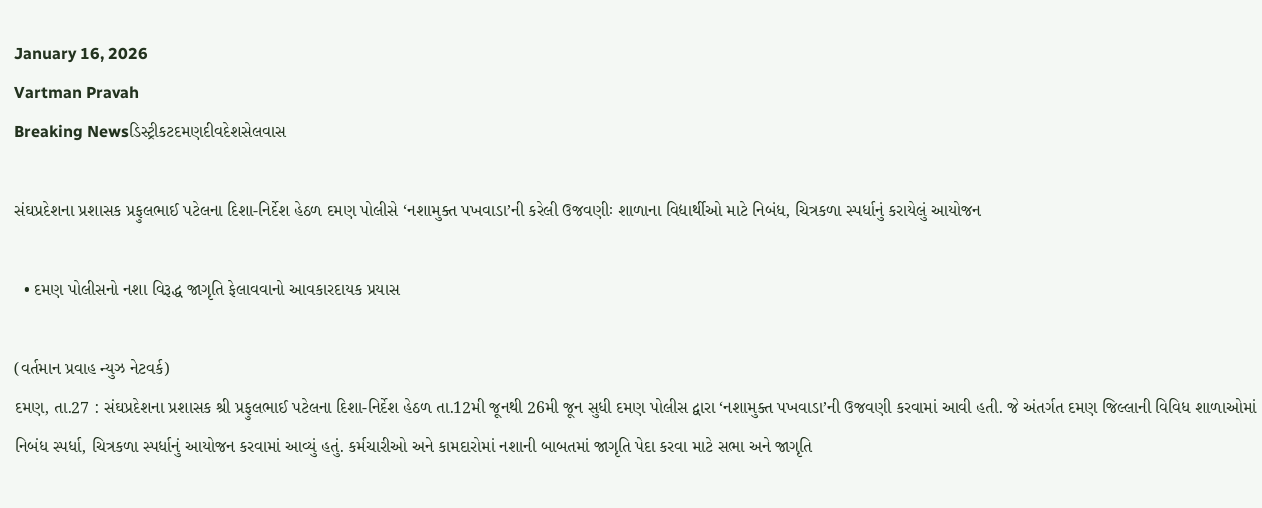January 16, 2026
Vartman Pravah
Breaking Newsડિસ્ટ્રીકટદમણદીવદેશસેલવાસ

સંઘપ્રદેશના પ્રશાસક પ્રફુલભાઈ પટેલના દિશા-નિર્દેશ હેઠળ દમણ પોલીસે ‘નશામુક્‍ત પખવાડા’ની કરેલી ઉજવણીઃ શાળાના વિદ્યાર્થીઓ માટે નિબંધ, ચિત્રકળા સ્‍પર્ધાનું કરાયેલું આયોજન

  • દમણ પોલીસનો નશા વિરૂદ્ધ જાગૃતિ ફેલાવવાનો આવકારદાયક પ્રયાસ

(વર્તમાન પ્રવાહ ન્‍યુઝ નેટવર્ક)
દમણ, તા.27 : સંઘપ્રદેશના પ્રશાસક શ્રી પ્રફુલભાઈ પટેલના દિશા-નિર્દેશ હેઠળ તા.12મી જૂનથી 26મી જૂન સુધી દમણ પોલીસ દ્વારા ‘નશામુક્‍ત પખવાડા’ની ઉજવણી કરવામાં આવી હતી. જે અંતર્ગત દમણ જિલ્લાની વિવિધ શાળાઓમાં નિબંધ સ્‍પર્ધા, ચિત્રકળા સ્‍પર્ધાનું આયોજન કરવામાં આવ્‍યું હતું. કર્મચારીઓ અને કામદારોમાં નશાની બાબતમાં જાગૃતિ પેદા કરવા માટે સભા અને જાગૃતિ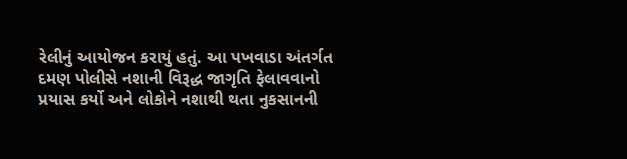રેલીનું આયોજન કરાયું હતું. આ પખવાડા અંતર્ગત દમણ પોલીસે નશાની વિરૂદ્ધ જાગૃતિ ફેલાવવાનો પ્રયાસ કર્યો અને લોકોને નશાથી થતા નુકસાનની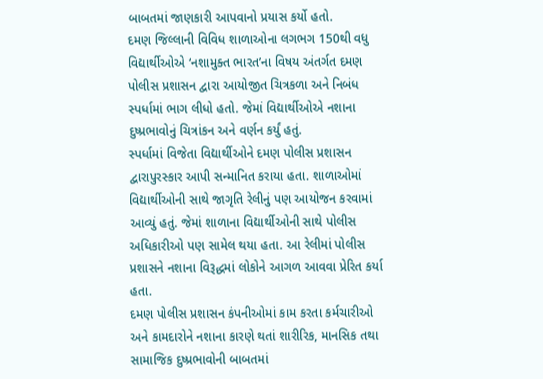બાબતમાં જાણકારી આપવાનો પ્રયાસ કર્યો હતો.
દમણ જિલ્લાની વિવિધ શાળાઓના લગભગ 150થી વધુ વિદ્યાર્થીઓએ ‘નશામુક્‍ત ભારત’ના વિષય અંતર્ગત દમણ પોલીસ પ્રશાસન દ્વારા આયોજીત ચિત્રકળા અને નિબંધ સ્‍પર્ધામાં ભાગ લીધો હતો. જેમાં વિદ્યાર્થીઓએ નશાના દુષ્‍પ્રભાવોનું ચિત્રાંકન અને વર્ણન કર્યું હતું.
સ્‍પર્ધામાં વિજેતા વિદ્યાર્થીઓને દમણ પોલીસ પ્રશાસન દ્વારાપુરસ્‍કાર આપી સન્‍માનિત કરાયા હતા. શાળાઓમાં વિદ્યાર્થીઓની સાથે જાગૃતિ રેલીનું પણ આયોજન કરવામાં આવ્‍યું હતું. જેમાં શાળાના વિદ્યાર્થીઓની સાથે પોલીસ અધિકારીઓ પણ સામેલ થયા હતા. આ રેલીમાં પોલીસ પ્રશાસને નશાના વિરૂદ્ધમાં લોકોને આગળ આવવા પ્રેરિત કર્યા હતા.
દમણ પોલીસ પ્રશાસન કંપનીઓમાં કામ કરતા કર્મચારીઓ અને કામદારોને નશાના કારણે થતાં શારીરિક, માનસિક તથા સામાજિક દુષ્‍પ્રભાવોની બાબતમાં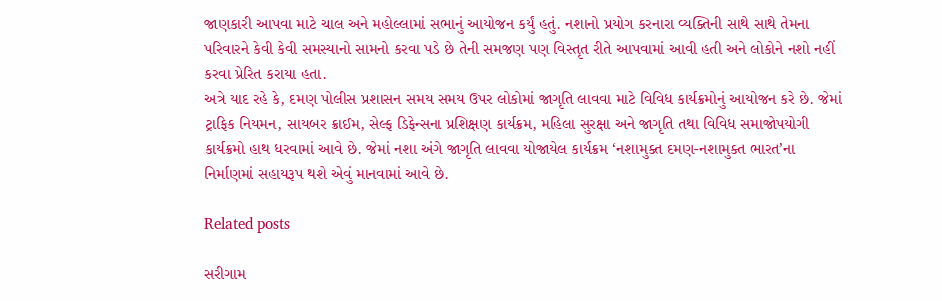જાણકારી આપવા માટે ચાલ અને મહોલ્લામાં સભાનું આયોજન કર્યું હતું. નશાનો પ્રયોગ કરનારા વ્‍યક્‍તિની સાથે સાથે તેમના પરિવારને કેવી કેવી સમસ્‍યાનો સામનો કરવા પડે છે તેની સમજણ પણ વિસ્‍તૃત રીતે આપવામાં આવી હતી અને લોકોને નશો નહીં કરવા પ્રેરિત કરાયા હતા.
અત્રે યાદ રહે કે, દમણ પોલીસ પ્રશાસન સમય સમય ઉપર લોકોમાં જાગૃતિ લાવવા માટે વિવિધ કાર્યક્રમોનું આયોજન કરે છે. જેમાં ટ્રાફિક નિયમન, સાયબર ક્રાઈમ, સેલ્‍ફ ડિફેન્‍સના પ્રશિક્ષણ કાર્યક્રમ, મહિલા સુરક્ષા અને જાગૃતિ તથા વિવિધ સમાજોપયોગી કાર્યક્રમો હાથ ધરવામાં આવે છે. જેમાં નશા અંગે જાગૃતિ લાવવા યોજાયેલ કાર્યક્રમ ‘નશામુક્‍ત દમણ-નશામુક્‍ત ભારત’ના નિર્માણમાં સહાયરૂપ થશે એવું માનવામાં આવે છે.

Related posts

સરીગામ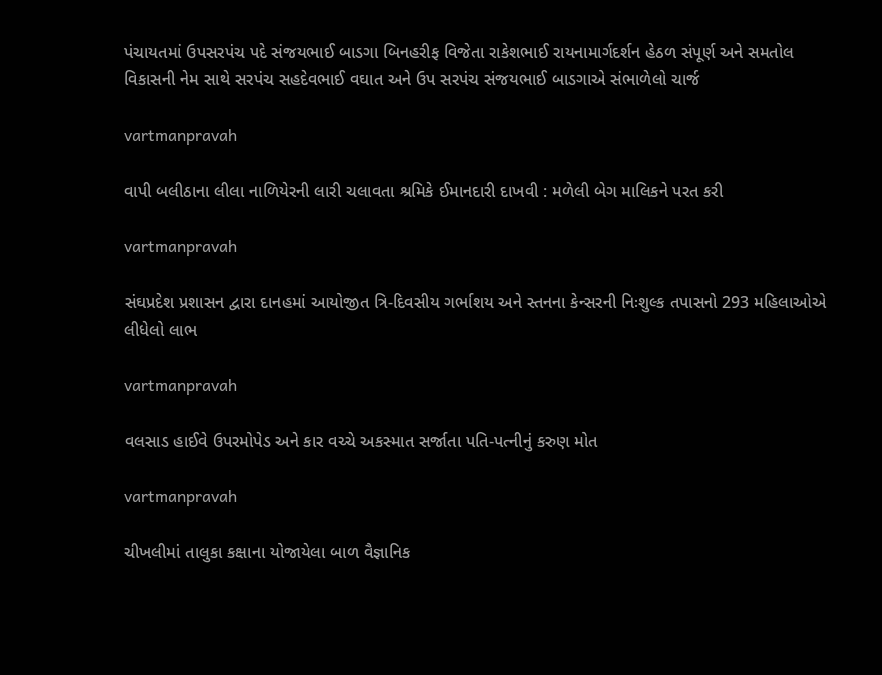પંચાયતમાં ઉપસરપંચ પદે સંજયભાઈ બાડગા બિનહરીફ વિજેતા રાકેશભાઈ રાયનામાર્ગદર્શન હેઠળ સંપૂર્ણ અને સમતોલ વિકાસની નેમ સાથે સરપંચ સહદેવભાઈ વઘાત અને ઉપ સરપંચ સંજયભાઈ બાડગાએ સંભાળેલો ચાર્જ

vartmanpravah

વાપી બલીઠાના લીલા નાળિયેરની લારી ચલાવતા શ્રમિકે ઈમાનદારી દાખવી : મળેલી બેગ માલિકને પરત કરી

vartmanpravah

સંઘપ્રદેશ પ્રશાસન દ્વારા દાનહમાં આયોજીત ત્રિ-દિવસીય ગર્ભાશય અને સ્‍તનના કેન્‍સરની નિઃશુલ્‍ક તપાસનો 293 મહિલાઓએ લીધેલો લાભ

vartmanpravah

વલસાડ હાઈવે ઉપરમોપેડ અને કાર વચ્‍ચે અકસ્‍માત સર્જાતા પતિ-પત્‍નીનું કરુણ મોત

vartmanpravah

ચીખલીમાં તાલુકા કક્ષાના યોજાયેલા બાળ વૈજ્ઞાનિક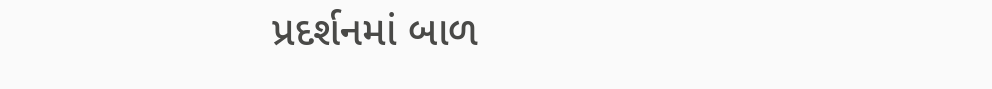પ્રદર્શનમાં બાળ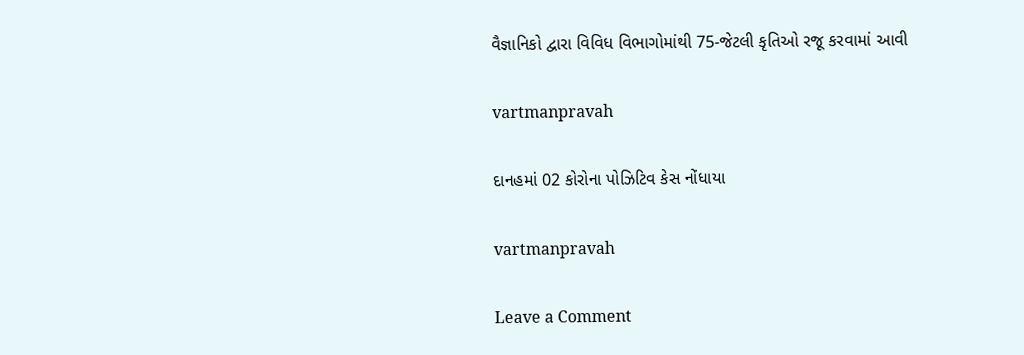વૈજ્ઞાનિકો દ્વારા વિવિધ વિભાગોમાંથી 75-જેટલી કૃતિઓ રજૂ કરવામાં આવી

vartmanpravah

દાનહમાં 02 કોરોના પોઝિટિવ કેસ નોંધાયા

vartmanpravah

Leave a Comment